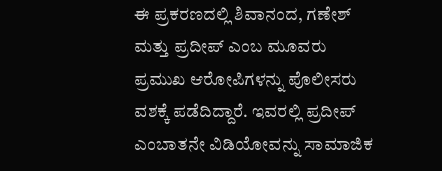ಈ ಪ್ರಕರಣದಲ್ಲಿ ಶಿವಾನಂದ, ಗಣೇಶ್ ಮತ್ತು ಪ್ರದೀಪ್ ಎಂಬ ಮೂವರು ಪ್ರಮುಖ ಆರೋಪಿಗಳನ್ನು ಪೊಲೀಸರು ವಶಕ್ಕೆ ಪಡೆದಿದ್ದಾರೆ. ಇವರಲ್ಲಿ ಪ್ರದೀಪ್ ಎಂಬಾತನೇ ವಿಡಿಯೋವನ್ನು ಸಾಮಾಜಿಕ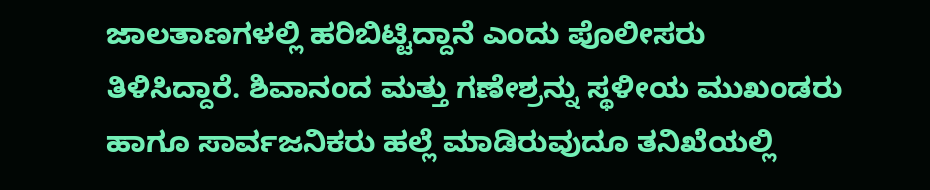ಜಾಲತಾಣಗಳಲ್ಲಿ ಹರಿಬಿಟ್ಟಿದ್ದಾನೆ ಎಂದು ಪೊಲೀಸರು ತಿಳಿಸಿದ್ದಾರೆ. ಶಿವಾನಂದ ಮತ್ತು ಗಣೇಶ್ರನ್ನು ಸ್ಥಳೀಯ ಮುಖಂಡರು ಹಾಗೂ ಸಾರ್ವಜನಿಕರು ಹಲ್ಲೆ ಮಾಡಿರುವುದೂ ತನಿಖೆಯಲ್ಲಿ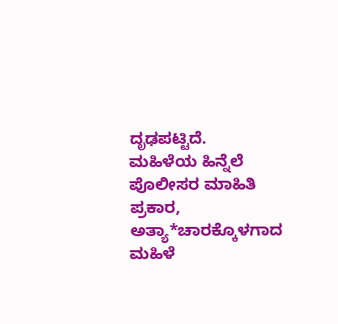ದೃಢಪಟ್ಟಿದೆ.
ಮಹಿಳೆಯ ಹಿನ್ನೆಲೆ
ಪೊಲೀಸರ ಮಾಹಿತಿ ಪ್ರಕಾರ, ಅತ್ಯಾ*ಚಾರಕ್ಕೊಳಗಾದ ಮಹಿಳೆ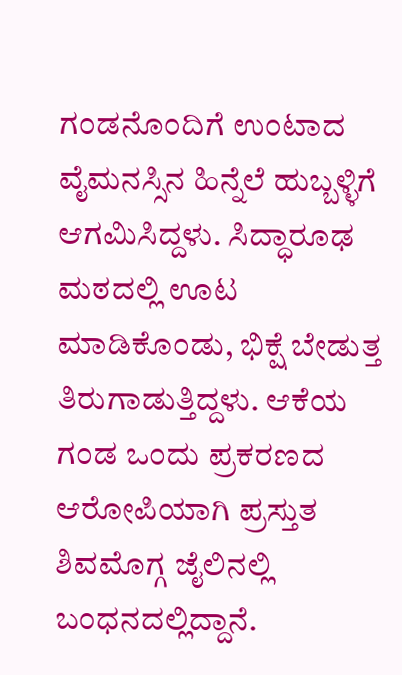ಗಂಡನೊಂದಿಗೆ ಉಂಟಾದ ವೈಮನಸ್ಸಿನ ಹಿನ್ನೆಲೆ ಹುಬ್ಬಳ್ಳಿಗೆ ಆಗಮಿಸಿದ್ದಳು. ಸಿದ್ಧಾರೂಢ ಮಠದಲ್ಲಿ ಊಟ ಮಾಡಿಕೊಂಡು, ಭಿಕ್ಷೆ ಬೇಡುತ್ತ ತಿರುಗಾಡುತ್ತಿದ್ದಳು. ಆಕೆಯ ಗಂಡ ಒಂದು ಪ್ರಕರಣದ ಆರೋಪಿಯಾಗಿ ಪ್ರಸ್ತುತ ಶಿವಮೊಗ್ಗ ಜೈಲಿನಲ್ಲಿ ಬಂಧನದಲ್ಲಿದ್ದಾನೆ.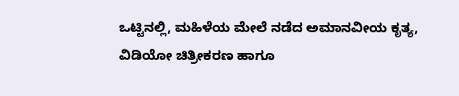ಒಟ್ಟಿನಲ್ಲಿ, ಮಹಿಳೆಯ ಮೇಲೆ ನಡೆದ ಅಮಾನವೀಯ ಕೃತ್ಯ, ವಿಡಿಯೋ ಚಿತ್ರೀಕರಣ ಹಾಗೂ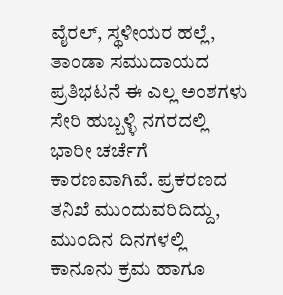ವೈರಲ್, ಸ್ಥಳೀಯರ ಹಲ್ಲೆ, ತಾಂಡಾ ಸಮುದಾಯದ ಪ್ರತಿಭಟನೆ ಈ ಎಲ್ಲ ಅಂಶಗಳು ಸೇರಿ ಹುಬ್ಬಳ್ಳಿ ನಗರದಲ್ಲಿ ಭಾರೀ ಚರ್ಚೆಗೆ ಕಾರಣವಾಗಿವೆ. ಪ್ರಕರಣದ ತನಿಖೆ ಮುಂದುವರಿದಿದ್ದು, ಮುಂದಿನ ದಿನಗಳಲ್ಲಿ ಕಾನೂನು ಕ್ರಮ ಹಾಗೂ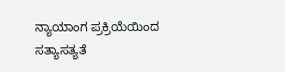ನ್ಯಾಯಾಂಗ ಪ್ರಕ್ರಿಯೆಯಿಂದ ಸತ್ಯಾಸತ್ಯತೆ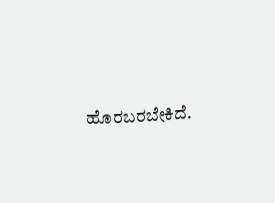ಹೊರಬರಬೇಕಿದೆ.